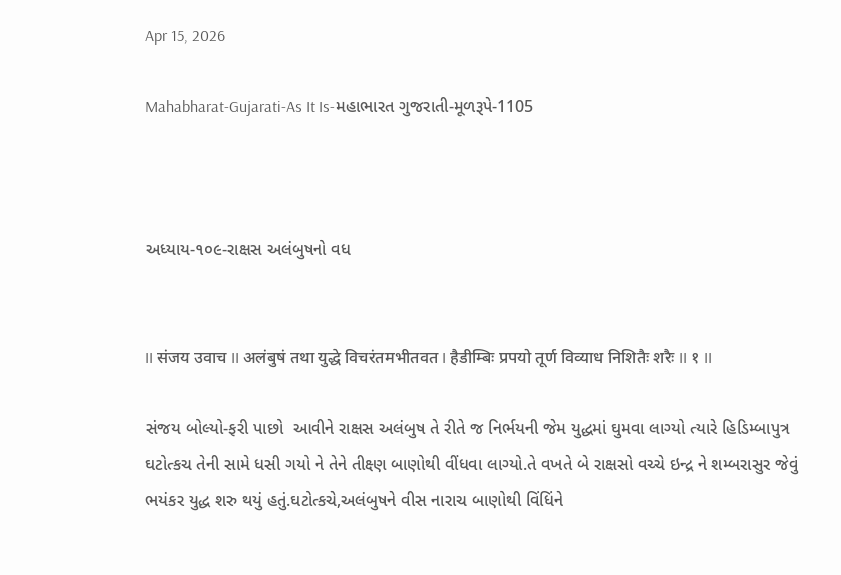Apr 15, 2026

Mahabharat-Gujarati-As It Is-મહાભારત ગુજરાતી-મૂળરૂપે-1105



અધ્યાય-૧૦૯-રાક્ષસ અલંબુષનો વધ


II संजय उवाच II अलंबुषं तथा युद्धे विचरंतमभीतवत I हैडीम्बिः प्रपयो तूर्ण विव्याध निशितैः शरैः II १ II

સંજય બોલ્યો-ફરી પાછો  આવીને રાક્ષસ અલંબુષ તે રીતે જ નિર્ભયની જેમ યુદ્ધમાં ઘુમવા લાગ્યો ત્યારે હિડિમ્બાપુત્ર ઘટોત્કચ તેની સામે ધસી ગયો ને તેને તીક્ષ્ણ બાણોથી વીંધવા લાગ્યો.તે વખતે બે રાક્ષસો વચ્ચે ઇન્દ્ર ને શમ્બરાસુર જેવું ભયંકર યુદ્ધ શરુ થયું હતું.ઘટોત્કચે,અલંબુષને વીસ નારાચ બાણોથી વિંધિંને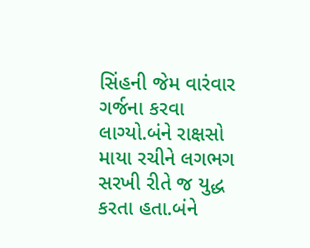સિંહની જેમ વારંવાર ગર્જના કરવા લાગ્યો.બંને રાક્ષસો માયા રચીને લગભગ સરખી રીતે જ યુદ્ધ કરતા હતા.બંને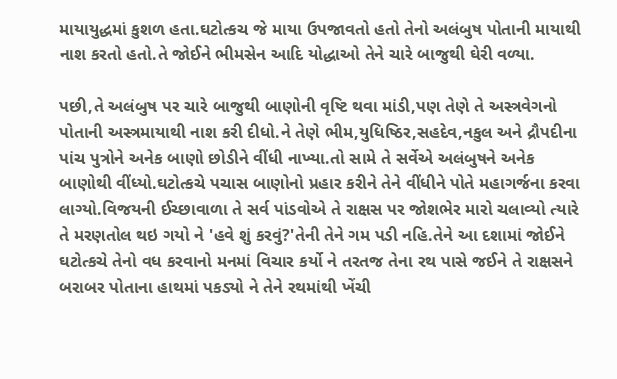માયાયુદ્ધમાં કુશળ હતા.ઘટોત્કચ જે માયા ઉપજાવતો હતો તેનો અલંબુષ પોતાની માયાથી નાશ કરતો હતો.તે જોઈને ભીમસેન આદિ યોદ્ધાઓ તેને ચારે બાજુથી ઘેરી વળ્યા.

પછી,તે અલંબુષ પર ચારે બાજુથી બાણોની વૃષ્ટિ થવા માંડી,પણ તેણે તે અસ્ત્રવેગનો પોતાની અસ્ત્રમાયાથી નાશ કરી દીધો.ને તેણે ભીમ,યુધિષ્ઠિર,સહદેવ,નકુલ અને દ્રૌપદીના પાંચ પુત્રોને અનેક બાણો છોડીને વીંધી નાખ્યા.તો સામે તે સર્વેએ અલંબુષને અનેક બાણોથી વીંધ્યો.ઘટોત્કચે પચાસ બાણોનો પ્રહાર કરીને તેને વીંધીને પોતે મહાગર્જના કરવા લાગ્યો.વિજયની ઈચ્છાવાળા તે સર્વ પાંડવોએ તે રાક્ષસ પર જોશભેર મારો ચલાવ્યો ત્યારે તે મરણતોલ થઇ ગયો ને 'હવે શું કરવું?'તેની તેને ગમ પડી નહિ.તેને આ દશામાં જોઈને ઘટોત્કચે તેનો વધ કરવાનો મનમાં વિચાર કર્યો ને તરતજ તેના રથ પાસે જઈને તે રાક્ષસને બરાબર પોતાના હાથમાં પકડ્યો ને તેને રથમાંથી ખેંચી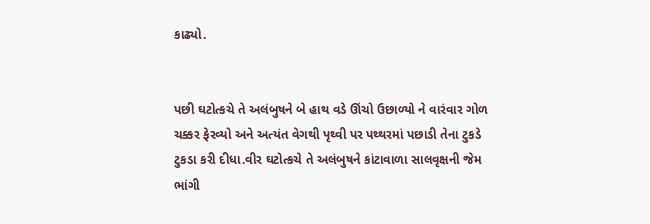કાઢ્યો.


પછી ઘટોત્કચે તે અલંબુષને બે હાથ વડે ઊંચો ઉછાળ્યો ને વારંવાર ગોળ ચક્કર ફેરવ્યો અને અત્યંત વેગથી પૃથ્વી પર પથ્થરમાં પછાડી તેના ટુકડે ટુકડા કરી દીધા.વીર ઘટોત્કચે તે અલંબુષને કાંટાવાળા સાલવૃક્ષની જેમ ભાંગી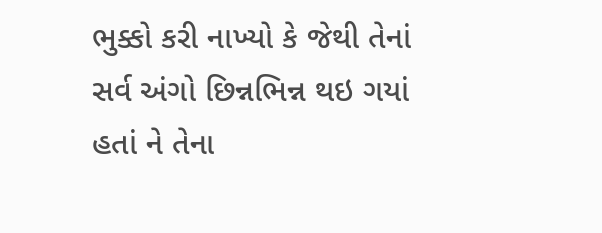ભુક્કો કરી નાખ્યો કે જેથી તેનાં સર્વ અંગો છિન્નભિન્ન થઇ ગયાં હતાં ને તેના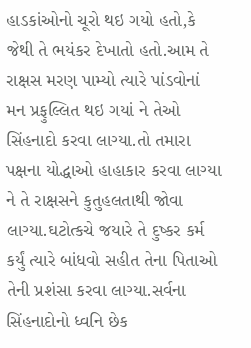હાડકાંઓનો ચૂરો થઇ ગયો હતો,કે જેથી તે ભયંકર દેખાતો હતો.આમ તે રાક્ષસ મરણ પામ્યો ત્યારે પાંડવોનાં મન પ્રફુલ્લિત થઇ ગયાં ને તેઓ સિંહનાદો કરવા લાગ્યા.તો તમારા પક્ષના યોદ્ધાઓ હાહાકાર કરવા લાગ્યા ને તે રાક્ષસને કુતુહલતાથી જોવા લાગ્યા.ઘટોત્કચે જયારે તે દુષ્કર કર્મ કર્યું ત્યારે બાંધવો સહીત તેના પિતાઓ તેની પ્રશંસા કરવા લાગ્યા.સર્વના સિંહનાદોનો ધ્વનિ છેક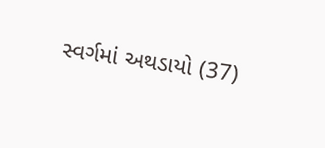સ્વર્ગમાં અથડાયો (37)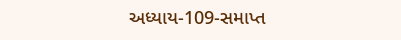અધ્યાય-109-સમાપ્ત